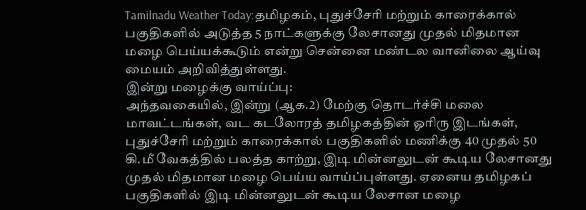Tamilnadu Weather Today:தமிழகம், புதுச்சேரி மற்றும் காரைக்கால் பகுதிகளில் அடுத்த 5 நாட்களுக்கு லேசானது முதல் மிதமான மழை பெய்யக்கூடும் என்று சென்னை மண்டல வானிலை ஆய்வு மையம் அறிவித்துள்ளது.
இன்று மழைக்கு வாய்ப்பு:
அந்தவகையில், இன்று (ஆக.2) மேற்கு தொடர்ச்சி மலை மாவட்டங்கள், வட கடலோரத் தமிழகத்தின் ஓரிரு இடங்கள், புதுச்சேரி மற்றும் காரைக்கால் பகுதிகளில் மணிக்கு 40 முதல் 50 கி.மீ வேகத்தில் பலத்த காற்று, இடி மின்னலுடன் கூடிய லேசானது முதல் மிதமான மழை பெய்ய வாய்ப்புள்ளது. ஏனைய தமிழகப் பகுதிகளில் இடி மின்னலுடன் கூடிய லேசான மழை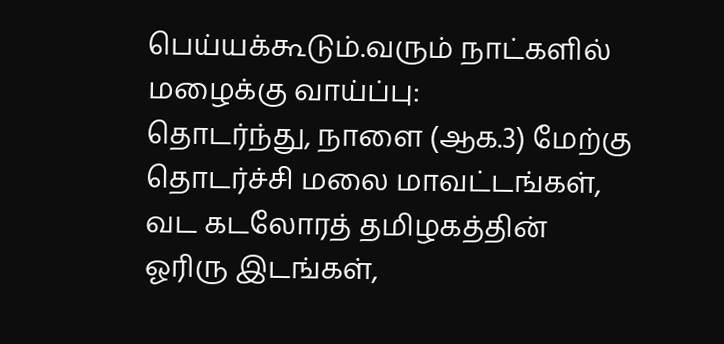பெய்யக்கூடும்.வரும் நாட்களில் மழைக்கு வாய்ப்பு:
தொடர்ந்து, நாளை (ஆக.3) மேற்கு தொடர்ச்சி மலை மாவட்டங்கள், வட கடலோரத் தமிழகத்தின் ஓரிரு இடங்கள்,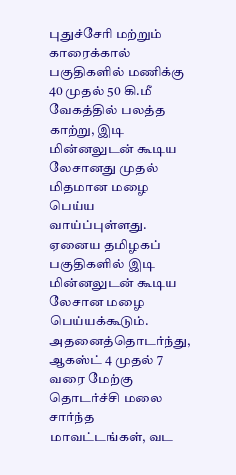புதுச்சேரி மற்றும் காரைக்கால் பகுதிகளில் மணிக்கு 40 முதல் 50 கி.மீ வேகத்தில் பலத்த காற்று, இடி மின்னலுடன் கூடிய லேசானது முதல் மிதமான மழை பெய்ய வாய்ப்புள்ளது. ஏனைய தமிழகப் பகுதிகளில் இடி மின்னலுடன் கூடிய லேசான மழை பெய்யக்கூடும். அதனைத்தொடர்ந்து, ஆகஸ்ட் 4 முதல் 7 வரை மேற்கு தொடர்ச்சி மலை சார்ந்த மாவட்டங்கள், வட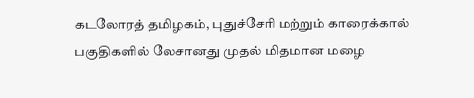கடலோரத் தமிழகம், புதுச்சேரி மற்றும் காரைக்கால் பகுதிகளில் லேசானது முதல் மிதமான மழை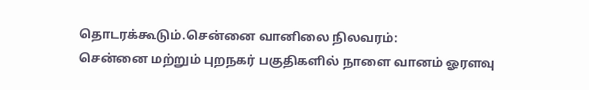தொடரக்கூடும்.சென்னை வானிலை நிலவரம்:
சென்னை மற்றும் புறநகர் பகுதிகளில் நாளை வானம் ஓரளவு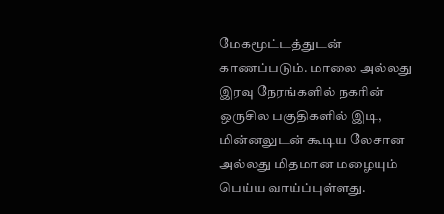மேகமூட்டத்துடன் காணப்படும். மாலை அல்லது இரவு நேரங்களில் நகரின் ஒருசில பகுதிகளில் இடி, மின்னலுடன் கூடிய லேசான அல்லது மிதமான மழையும் பெய்ய வாய்ப்புள்ளது.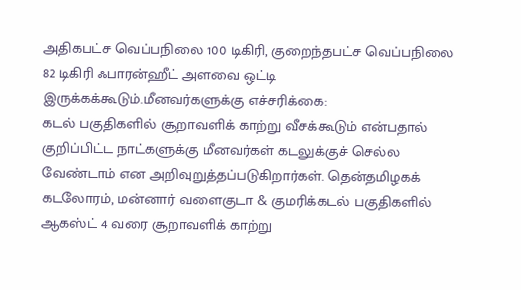அதிகபட்ச வெப்பநிலை 100 டிகிரி, குறைந்தபட்ச வெப்பநிலை 82 டிகிரி ஃபாரன்ஹீட் அளவை ஒட்டி இருக்கக்கூடும்.மீனவர்களுக்கு எச்சரிக்கை:
கடல் பகுதிகளில் சூறாவளிக் காற்று வீசக்கூடும் என்பதால் குறிப்பிட்ட நாட்களுக்கு மீனவர்கள் கடலுக்குச் செல்ல வேண்டாம் என அறிவுறுத்தப்படுகிறார்கள். தென்தமிழகக் கடலோரம், மன்னார் வளைகுடா & குமரிக்கடல் பகுதிகளில் ஆகஸ்ட் 4 வரை சூறாவளிக் காற்று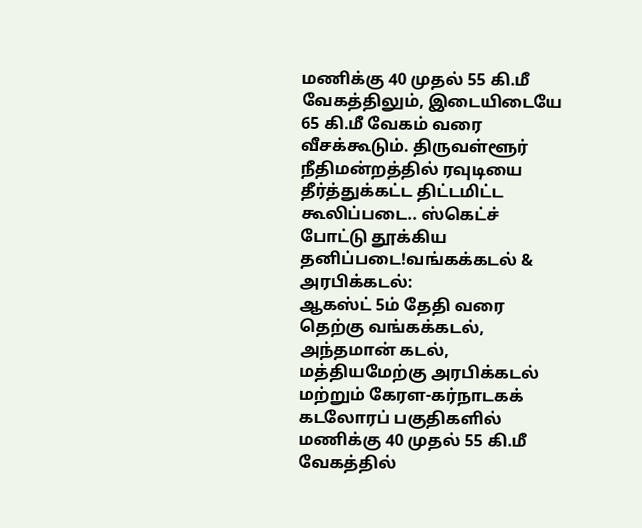மணிக்கு 40 முதல் 55 கி.மீ வேகத்திலும், இடையிடையே 65 கி.மீ வேகம் வரை வீசக்கூடும். திருவள்ளூர் நீதிமன்றத்தில் ரவுடியை தீர்த்துக்கட்ட திட்டமிட்ட கூலிப்படை.. ஸ்கெட்ச் போட்டு தூக்கிய தனிப்படை!வங்கக்கடல் & அரபிக்கடல்:
ஆகஸ்ட் 5ம் தேதி வரை தெற்கு வங்கக்கடல், அந்தமான் கடல், மத்தியமேற்கு அரபிக்கடல் மற்றும் கேரள-கர்நாடகக் கடலோரப் பகுதிகளில் மணிக்கு 40 முதல் 55 கி.மீ வேகத்தில்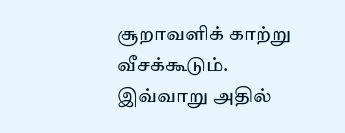சூறாவளிக் காற்று வீசக்கூடும். இவ்வாறு அதில்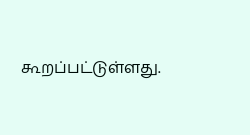கூறப்பட்டுள்ளது.